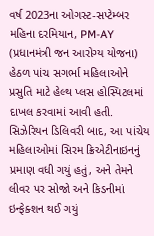વર્ષ 2023ના ઓગસ્ટ-સપ્ટેમ્બર મહિના દરમિયાન, PM-AY (પ્રધાનમંત્રી જન આરોગ્ય યોજના) હેઠળ પાંચ સગર્ભા મહિલાઓને પ્રસુતિ માટે હેલ્થ પ્લસ હોસ્પિટલમાં દાખલ કરવામાં આવી હતી. સિઝેરિયન ડિલિવરી બાદ, આ પાંચેય મહિલાઓમાં સિરમ ક્રિએટીનાઇનનું પ્રમાણ વધી ગયું હતું, અને તેમને લીવર પર સોજો અને કિડનીમાં ઇન્ફેક્શન થઈ ગયું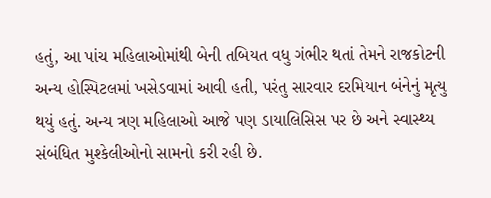હતું, આ પાંચ મહિલાઓમાંથી બેની તબિયત વધુ ગંભીર થતાં તેમને રાજકોટની અન્ય હોસ્પિટલમાં ખસેડવામાં આવી હતી, પરંતુ સારવાર દરમિયાન બંનેનું મૃત્યુ થયું હતું. અન્ય ત્રણ મહિલાઓ આજે પણ ડાયાલિસિસ પર છે અને સ્વાસ્થ્ય સંબંધિત મુશ્કેલીઓનો સામનો કરી રહી છે.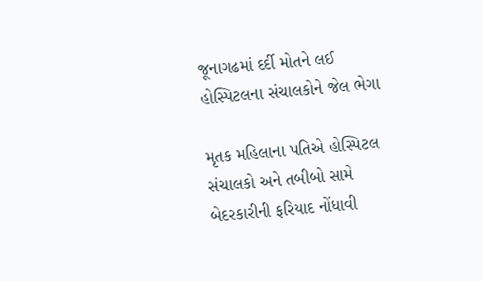જૂનાગઢમાં દર્દી મોતને લઈ હોસ્પિટલના સંચાલકોને જેલ ભેગા

મૃતક મહિલાના પતિએ હોસ્પિટલ સંચાલકો અને તબીબો સામે બેદરકારીની ફરિયાદ નોંધાવી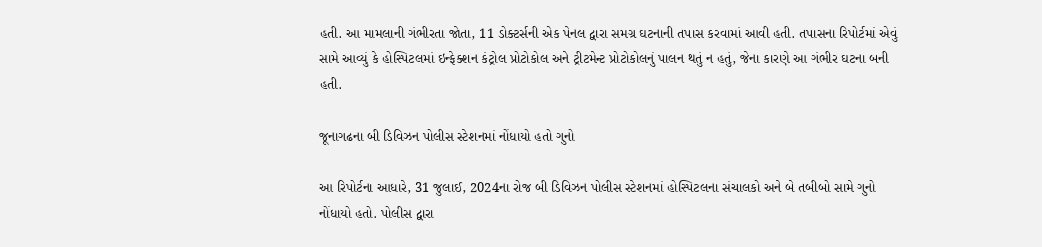હતી. આ મામલાની ગંભીરતા જોતા, 11 ડોક્ટર્સની એક પેનલ દ્વારા સમગ્ર ઘટનાની તપાસ કરવામાં આવી હતી. તપાસના રિપોર્ટમાં એવું સામે આવ્યું કે હોસ્પિટલમાં ઇન્ફેક્શન કંટ્રોલ પ્રોટોકોલ અને ટ્રીટમેન્ટ પ્રોટોકોલનું પાલન થતું ન હતું, જેના કારણે આ ગંભીર ઘટના બની હતી.

જૂનાગઢના બી ડિવિઝન પોલીસ સ્ટેશનમાં નોંધાયો હતો ગુનો

આ રિપોર્ટના આધારે, 31 જુલાઈ, 2024ના રોજ બી ડિવિઝન પોલીસ સ્ટેશનમાં હોસ્પિટલના સંચાલકો અને બે તબીબો સામે ગુનો નોંધાયો હતો. પોલીસ દ્વારા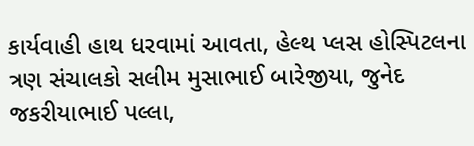કાર્યવાહી હાથ ધરવામાં આવતા, હેલ્થ પ્લસ હોસ્પિટલના ત્રણ સંચાલકો સલીમ મુસાભાઈ બારેજીયા, જુનેદ જકરીયાભાઈ પલ્લા,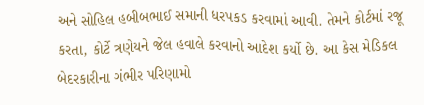અને સોહિલ હબીબભાઈ સમાની ધરપકડ કરવામાં આવી. તેમને કોર્ટમાં રજૂ કરતા, કોર્ટે ત્રણેયને જેલ હવાલે કરવાનો આદેશ કર્યો છે. આ કેસ મેડિકલ બેદરકારીના ગંભીર પરિણામો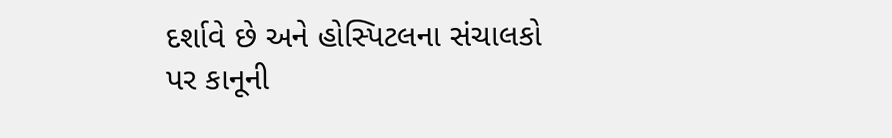દર્શાવે છે અને હોસ્પિટલના સંચાલકો પર કાનૂની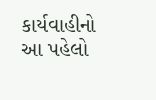કાર્યવાહીનો આ પહેલો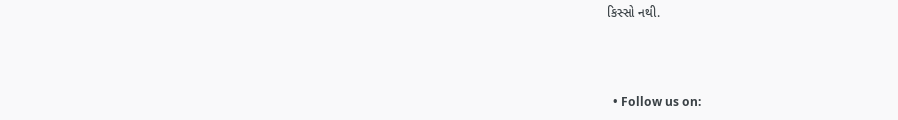કિસ્સો નથી.



  • Follow us on: